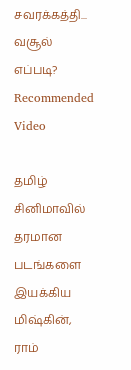சவரக்கத்தி... வசூல் எப்படி?
Recommended Video

தமிழ் சினிமாவில் தரமான படங்களை இயக்கிய மிஷ்கின், ராம்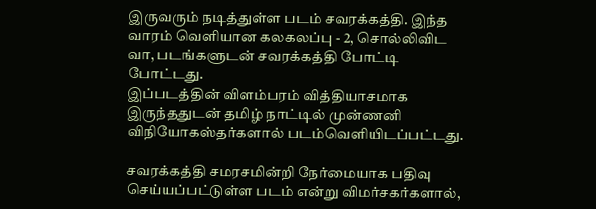இருவரும் நடித்துள்ள படம் சவரக்கத்தி. இந்த வாரம் வெளியான கலகலப்பு - 2, சொல்லிவிட வா, படங்களுடன் சவரக்கத்தி போட்டி போட்டது.
இப்படத்தின் விளம்பரம் வித்தியாசமாக இருந்ததுடன் தமிழ் நாட்டில் முன்ணனி விநியோகஸ்தர்களால் படம்வெளியிடப்பட்டது.

சவரக்கத்தி சமரசமின்றி நேர்மையாக பதிவு செய்யப்பட்டுள்ள படம் என்று விமர்சகர்களால்,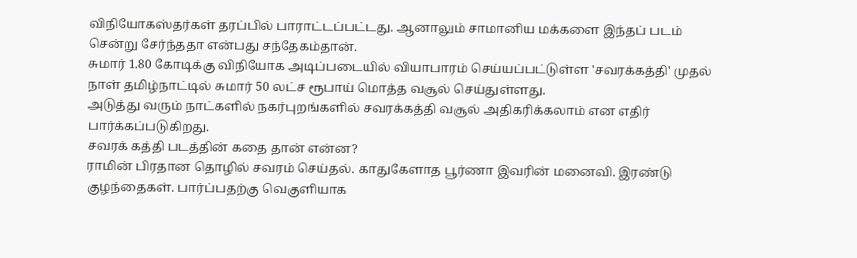விநியோகஸ்தர்கள் தரப்பில் பாராட்டப்பட்டது. ஆனாலும் சாமானிய மக்களை இந்தப் படம் சென்று சேர்ந்ததா என்பது சந்தேகம்தான்.
சுமார் 1.80 கோடிக்கு விநியோக அடிப்படையில் வியாபாரம் செய்யப்பட்டுள்ள 'சவரக்கத்தி' முதல் நாள் தமிழ்நாட்டில் சுமார் 50 லட்ச ரூபாய் மொத்த வசூல் செய்துள்ளது.
அடுத்து வரும் நாட்களில் நகர்புறங்களில் சவரக்கத்தி வசூல் அதிகரிக்கலாம் என எதிர் பார்க்கப்படுகிறது.
சவரக் கத்தி படத்தின் கதை தான் என்ன?
ராமின் பிரதான தொழில் சவரம் செய்தல். காதுகேளாத பூர்ணா இவரின் மனைவி. இரண்டு குழந்தைகள். பார்ப்பதற்கு வெகுளியாக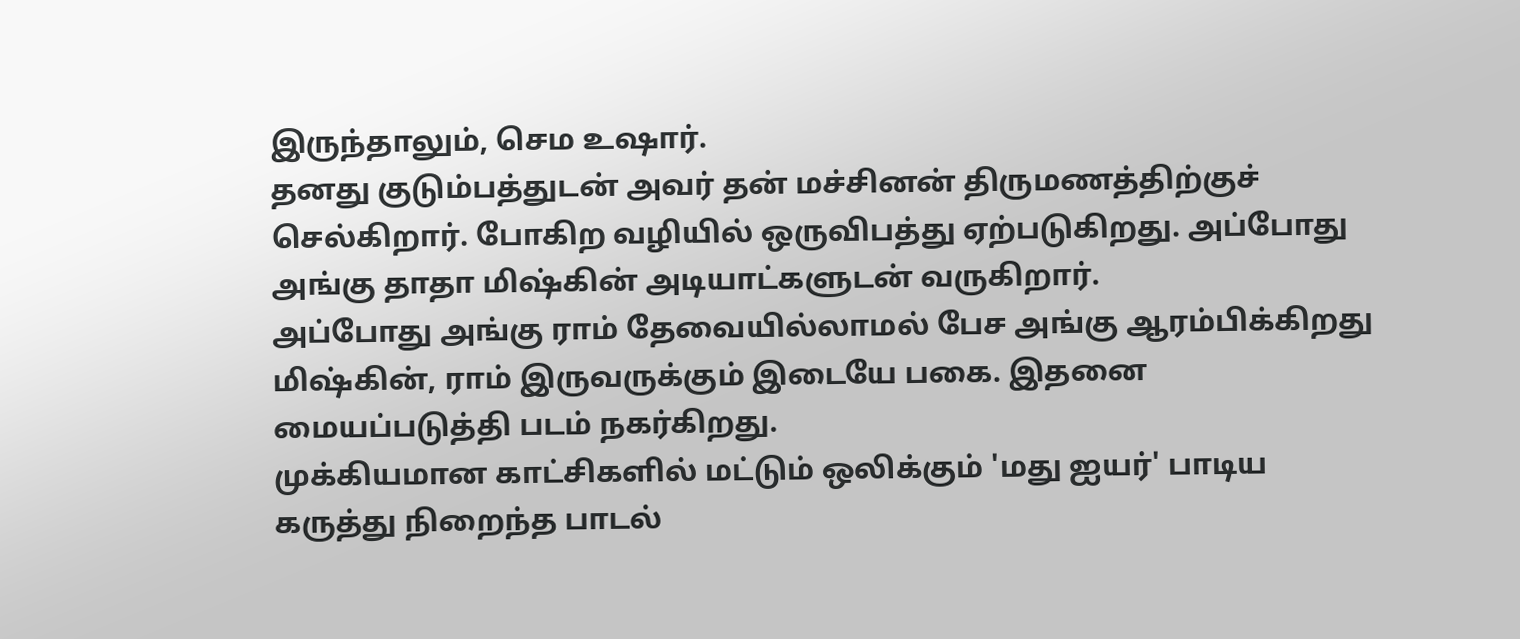இருந்தாலும், செம உஷார்.
தனது குடும்பத்துடன் அவர் தன் மச்சினன் திருமணத்திற்குச் செல்கிறார். போகிற வழியில் ஒருவிபத்து ஏற்படுகிறது. அப்போது அங்கு தாதா மிஷ்கின் அடியாட்களுடன் வருகிறார்.
அப்போது அங்கு ராம் தேவையில்லாமல் பேச அங்கு ஆரம்பிக்கிறது மிஷ்கின், ராம் இருவருக்கும் இடையே பகை. இதனை மையப்படுத்தி படம் நகர்கிறது.
முக்கியமான காட்சிகளில் மட்டும் ஒலிக்கும் 'மது ஐயர்' பாடிய கருத்து நிறைந்த பாடல்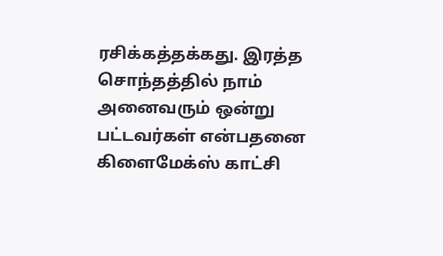ரசிக்கத்தக்கது. இரத்த சொந்தத்தில் நாம் அனைவரும் ஒன்று பட்டவர்கள் என்பதனை கிளைமேக்ஸ் காட்சி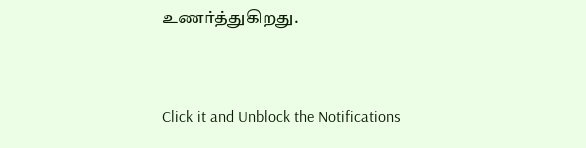உணர்த்துகிறது.


Click it and Unblock the Notifications